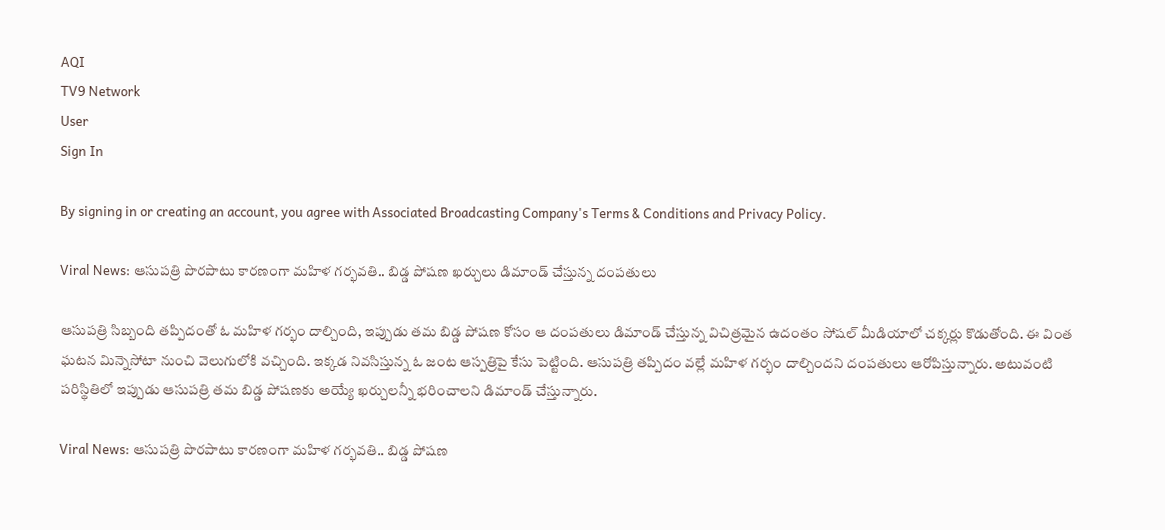AQI
TV9 Network
User
Sign In

By signing in or creating an account, you agree with Associated Broadcasting Company's Terms & Conditions and Privacy Policy.

Viral News: ఆసుపత్రి పొరపాటు కారణంగా మహిళ గర్భవతి.. బిడ్డ పోషణ ఖర్చులు డిమాండ్ చేస్తున్న దంపతులు

ఆసుపత్రి సిబ్బంది తప్పిదంతో ఓ మహిళ గర్భం దాల్చింది, ఇప్పుడు తమ బిడ్డ పోషణ కోసం ఆ దంపతులు డిమాండ్ చేస్తున్న విచిత్రమైన ఉదంతం సోషల్ మీడియాలో చక్కర్లు కొడుతోంది. ఈ వింత ఘటన మిన్నెసోటా నుంచి వెలుగులోకి వచ్చింది. ఇక్కడ నివసిస్తున్న ఓ జంట ఆస్పత్రిపై కేసు పెట్టింది. ఆసుపత్రి తప్పిదం వల్లే మహిళ గర్భం దాల్చిందని దంపతులు ఆరోపిస్తున్నారు. అటువంటి పరిస్థితిలో ఇప్పుడు ఆసుపత్రి తమ బిడ్డ పోషణకు అయ్యే ఖర్చులన్నీ భరించాలని డిమాండ్ చేస్తున్నారు.

Viral News: ఆసుపత్రి పొరపాటు కారణంగా మహిళ గర్భవతి.. బిడ్డ పోషణ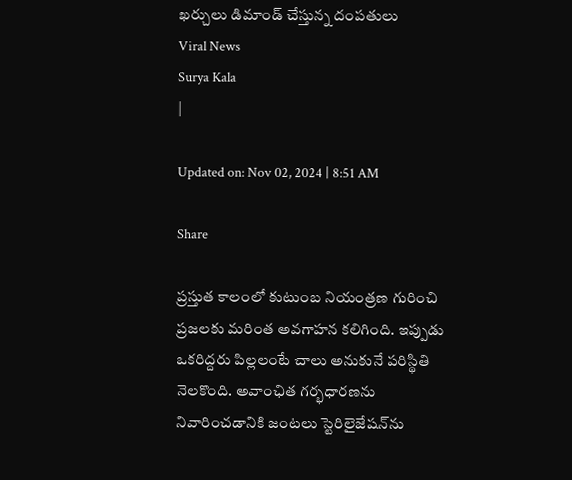ఖర్చులు డిమాండ్ చేస్తున్న దంపతులు
Viral News
Surya Kala
|

Updated on: Nov 02, 2024 | 8:51 AM

Share

ప్రస్తుత కాలంలో కుటుంబ నియంత్రణ గురించి ప్రజలకు మరింత అవగాహన కలిగింది. ఇప్పుడు ఒకరిద్దరు పిల్లలంటే చాలు అనుకునే పరిస్థితి నెలకొంది. అవాంఛిత గర్భధారణను నివారించడానికి జంటలు స్టెరిలైజేషన్‌ను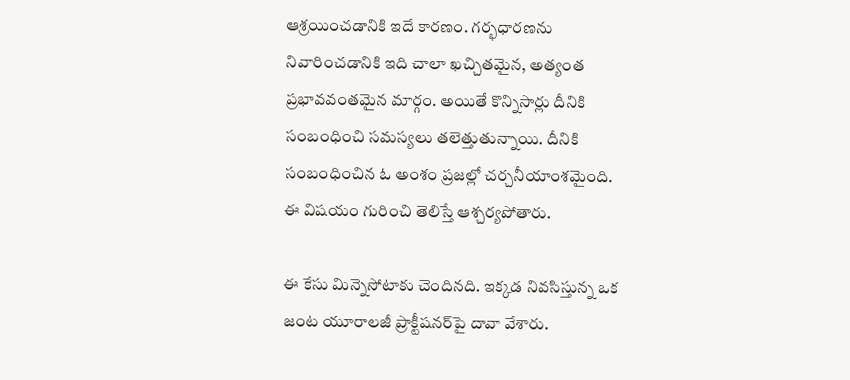ఆశ్రయించడానికి ఇదే కారణం. గర్భధారణను నివారించడానికి ఇది చాలా ఖచ్చితమైన, అత్యంత ప్రభావవంతమైన మార్గం. అయితే కొన్నిసార్లు దీనికి సంబంధించి సమస్యలు తలెత్తుతున్నాయి. దీనికి సంబంధించిన ఓ అంశం ప్రజల్లో చర్చనీయాంశమైంది. ఈ విషయం గురించి తెలిస్తే ఆశ్చర్యపోతారు.

ఈ కేసు మిన్నెసోటాకు చెందినది. ఇక్కడ నివసిస్తున్న ఒక జంట యూరాలజీ ప్రాక్టీషనర్‌పై దావా వేశారు.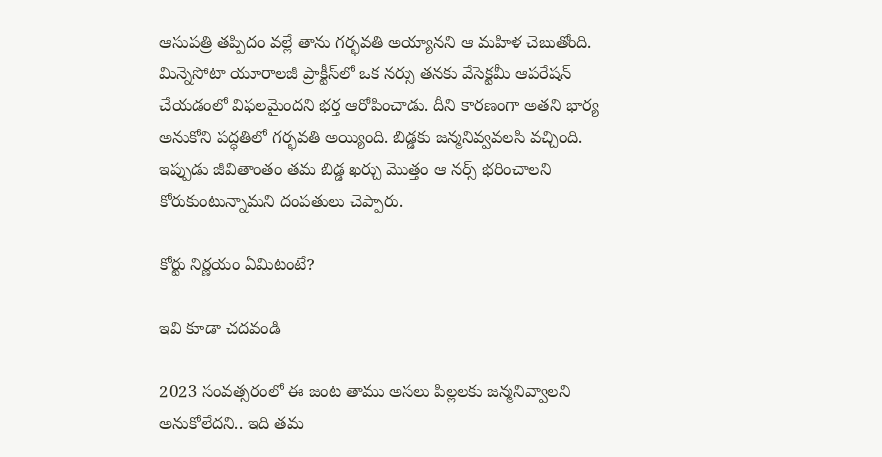ఆసుపత్రి తప్పిదం వల్లే తాను గర్భవతి అయ్యానని ఆ మహిళ చెబుతోంది. మిన్నెసోటా యూరాలజీ ప్రాక్టీస్‌లో ఒక నర్సు తనకు వేసెక్టమీ ఆపరేషన్ చేయడంలో విఫలమైందని భర్త ఆరోపించాడు. దీని కారణంగా అతని భార్య అనుకోని పద్ధతిలో గర్భవతి అయ్యింది. బిడ్డకు జన్మనివ్వవలసి వచ్చింది. ఇప్పుడు జీవితాంతం తమ బిడ్డ ఖర్చు మొత్తం ఆ నర్స్ భరించాలని కోరుకుంటున్నామని దంపతులు చెప్పారు.

కోర్టు నిర్ణయం ఏమిటంటే?

ఇవి కూడా చదవండి

2023 సంవత్సరంలో ఈ జంట తాము అసలు పిల్లలకు జన్మనివ్వాలని అనుకోలేదని.. ఇది తమ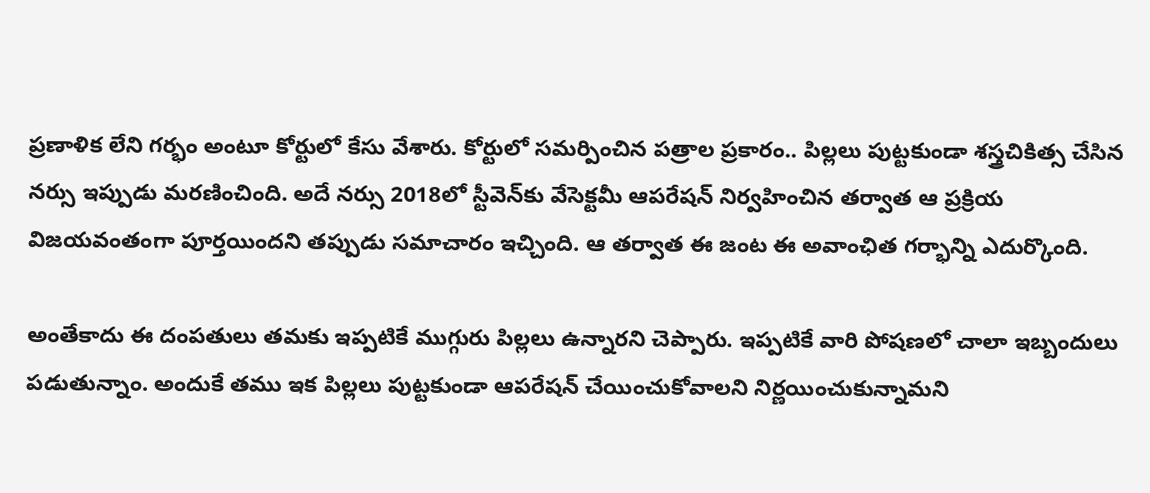ప్రణాళిక లేని గర్భం అంటూ కోర్టులో కేసు వేశారు. కోర్టులో సమర్పించిన పత్రాల ప్రకారం.. పిల్లలు పుట్టకుండా శస్త్రచికిత్స చేసిన నర్సు ఇప్పుడు మరణించింది. అదే నర్సు 2018లో స్టీవెన్‌కు వేసెక్టమీ ఆపరేషన్ నిర్వహించిన తర్వాత ఆ ప్రక్రియ విజయవంతంగా పూర్తయిందని తప్పుడు సమాచారం ఇచ్చింది. ఆ తర్వాత ఈ జంట ఈ అవాంఛిత గర్భాన్ని ఎదుర్కొంది.

అంతేకాదు ఈ దంపతులు తమకు ఇప్పటికే ముగ్గురు పిల్లలు ఉన్నారని చెప్పారు. ఇప్పటికే వారి పోషణలో చాలా ఇబ్బందులు పడుతున్నాం. అందుకే తము ఇక పిల్లలు పుట్టకుండా ఆపరేషన్ చేయించుకోవాలని నిర్ణయించుకున్నామని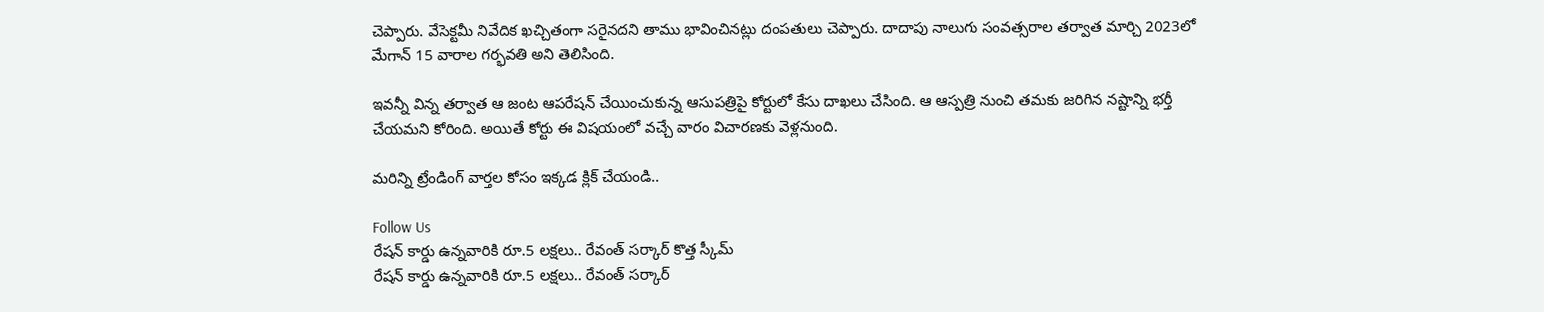చెప్పారు. వేసెక్టమీ నివేదిక ఖచ్చితంగా సరైనదని తాము భావించినట్లు దంపతులు చెప్పారు. దాదాపు నాలుగు సంవత్సరాల తర్వాత మార్చి 2023లో మేగాన్ 15 వారాల గర్భవతి అని తెలిసింది.

ఇవన్నీ విన్న తర్వాత ఆ జంట ఆపరేషన్ చేయించుకున్న ఆసుపత్రిపై కోర్టులో కేసు దాఖలు చేసింది. ఆ ఆస్పత్రి నుంచి తమకు జరిగిన నష్టాన్ని భర్తీ చేయమని కోరింది. అయితే కోర్టు ఈ విషయంలో వచ్చే వారం విచారణకు వెళ్లనుంది.

మరిన్ని ట్రేండింగ్ వార్తల కోసం ఇక్కడ క్లిక్ చేయండి..

Follow Us
రేషన్ కార్డు ఉన్నవారికి రూ.5 లక్షలు.. రేవంత్ సర్కార్ కొత్త స్కీమ్
రేషన్ కార్డు ఉన్నవారికి రూ.5 లక్షలు.. రేవంత్ సర్కార్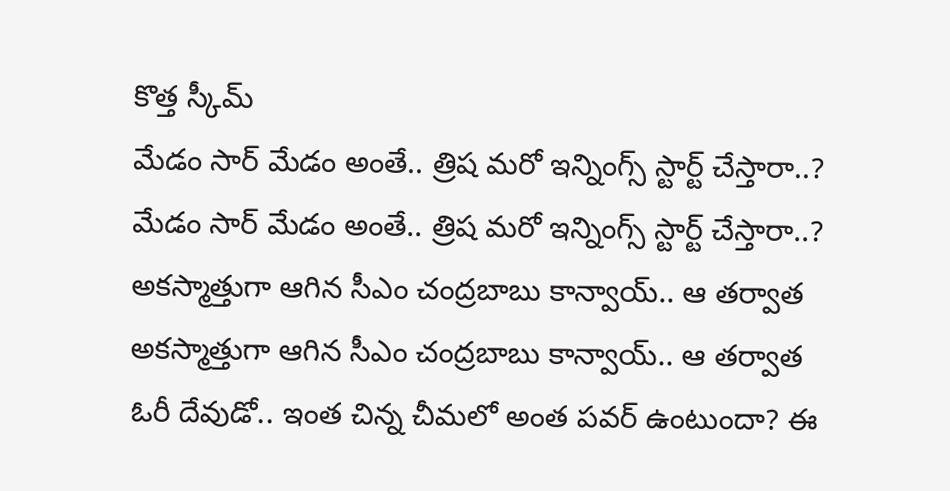కొత్త స్కీమ్
మేడం సార్ మేడం అంతే.. త్రిష మరో ఇన్నింగ్స్ స్టార్ట్ చేస్తారా..?
మేడం సార్ మేడం అంతే.. త్రిష మరో ఇన్నింగ్స్ స్టార్ట్ చేస్తారా..?
అకస్మాత్తుగా ఆగిన సీఎం చంద్రబాబు కాన్వాయ్.. ఆ తర్వాత
అకస్మాత్తుగా ఆగిన సీఎం చంద్రబాబు కాన్వాయ్.. ఆ తర్వాత
ఓరీ దేవుడో.. ఇంత చిన్న చీమలో అంత పవర్ ఉంటుందా? ఈ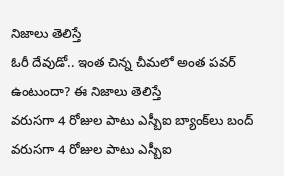నిజాలు తెలిస్తే
ఓరీ దేవుడో.. ఇంత చిన్న చీమలో అంత పవర్ ఉంటుందా? ఈ నిజాలు తెలిస్తే
వరుసగా 4 రోజుల పాటు ఎస్బీఐ బ్యాంక్‌లు బంద్
వరుసగా 4 రోజుల పాటు ఎస్బీఐ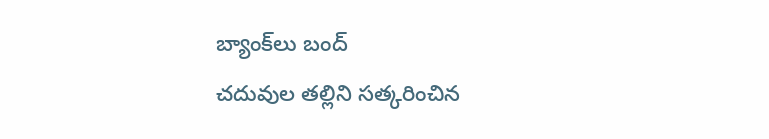బ్యాంక్‌లు బంద్
చదువుల తల్లిని సత్కరించిన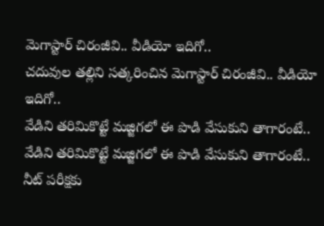మెగాస్టార్ చిరంజీవి.. వీడియో ఇదిగో..
చదువుల తల్లిని సత్కరించిన మెగాస్టార్ చిరంజీవి.. వీడియో ఇదిగో..
వేడిని తరిమికొట్టే మజ్జిగలో ఈ పొడి వేసుకుని తాగారంటే..
వేడిని తరిమికొట్టే మజ్జిగలో ఈ పొడి వేసుకుని తాగారంటే..
నీట్ పరీక్షకు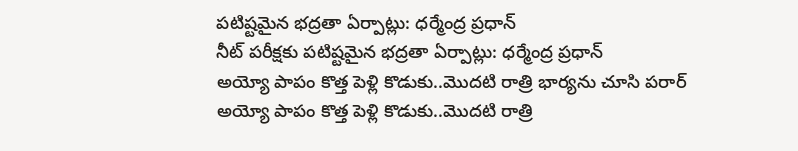పటిష్టమైన భద్రతా ఏర్పాట్లు: ధర్మేంద్ర ప్రధాన్
నీట్ పరీక్షకు పటిష్టమైన భద్రతా ఏర్పాట్లు: ధర్మేంద్ర ప్రధాన్
అయ్యో పాపం కొత్త పెళ్లి కొడుకు..మొదటి రాత్రి భార్యను చూసి పరార్
అయ్యో పాపం కొత్త పెళ్లి కొడుకు..మొదటి రాత్రి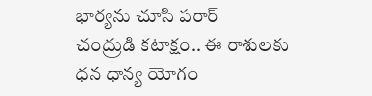భార్యను చూసి పరార్
చంద్రుడి కటాక్షం.. ఈ రాశులకు ధన ధాన్య యోగం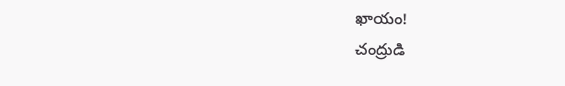ఖాయం!
చంద్రుడి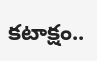కటాక్షం..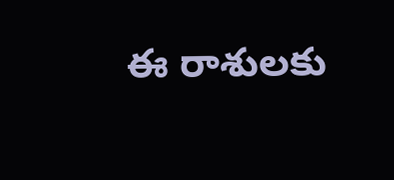ఈ రాశులకు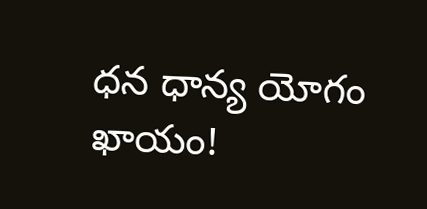ధన ధాన్య యోగం ఖాయం!